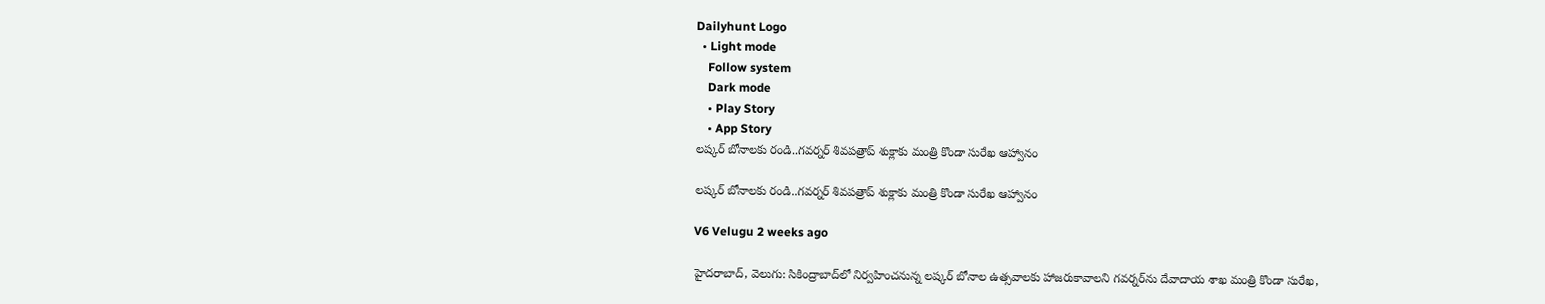Dailyhunt Logo
  • Light mode
    Follow system
    Dark mode
    • Play Story
    • App Story
లష్కర్ బోనాలకు రండి..గవర్నర్ శివపత్రాప్ శుక్లాకు మంత్రి కొండా సురేఖ ఆహ్వానం

లష్కర్ బోనాలకు రండి..గవర్నర్ శివపత్రాప్ శుక్లాకు మంత్రి కొండా సురేఖ ఆహ్వానం

V6 Velugu 2 weeks ago

హైదరాబాద్, వెలుగు: సికింద్రాబాద్‌లో నిర్వహించనున్న లష్కర్ బోనాల ఉత్సవాలకు హాజరుకావాలని గవర్నర్‌ను దేవాదాయ శాఖ మంత్రి కొండా సురేఖ,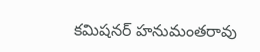కమిషనర్ హనుమంతరావు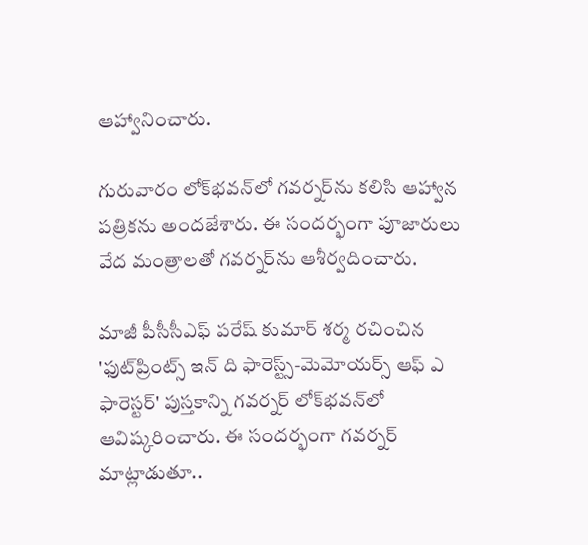ఆహ్వానించారు.

గురువారం లోక్‌భవన్‌లో గవర్నర్‌ను కలిసి ఆహ్వాన పత్రికను అందజేశారు. ఈ సందర్భంగా పూజారులు వేద మంత్రాలతో గవర్నర్‌ను ఆశీర్వదించారు.

మాజీ పీసీసీఎఫ్ పరేష్ కుమార్ శర్మ రచించిన 'ఫుట్‌ప్రింట్స్ ఇన్ ది ఫారెస్ట్స్-మెమోయర్స్ ఆఫ్ ఎ ఫారెస్టర్' పుస్తకాన్ని గవర్నర్ లోక్‌భవన్‌లో ఆవిష్కరించారు. ఈ సందర్భంగా గవర్నర్ మాట్లాడుతూ..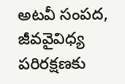అటవీ సంపద, జీవవైవిధ్య పరిరక్షణకు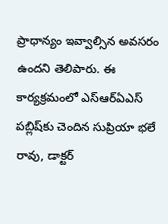ప్రాధాన్యం ఇవ్వాల్సిన అవసరం ఉందని తెలిపారు. ఈ కార్యక్రమంలో ఎస్‌ఆర్‌ఏఎస్ పబ్లిష్‌కు చెందిన సుప్రియా భలే రావు, డాక్టర్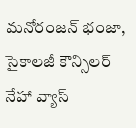మనోరంజన్ భంజా, సైకాలజీ కౌన్సిలర్ నేహా వ్యాస్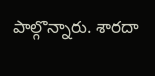పాల్గొన్నారు. శారదా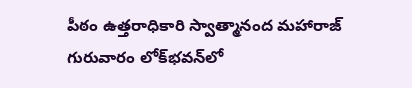పీఠం ఉత్తరాధికారి స్వాత్మానంద మహారాజ్ గురువారం లోక్‌భవన్‌లో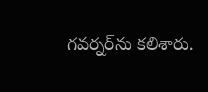గవర్నర్‌ను కలిశారు.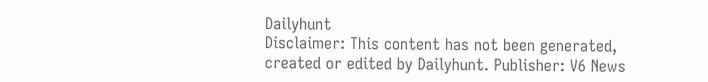Dailyhunt
Disclaimer: This content has not been generated, created or edited by Dailyhunt. Publisher: V6 News